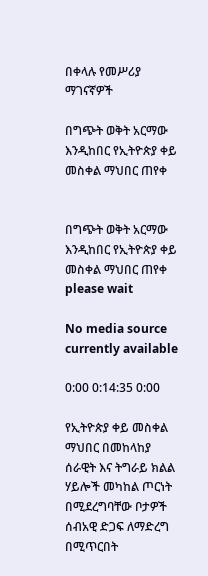በቀላሉ የመሥሪያ ማገናኛዎች

በግጭት ወቅት አርማው እንዲከበር የኢትዮጵያ ቀይ መስቀል ማህበር ጠየቀ


በግጭት ወቅት አርማው እንዲከበር የኢትዮጵያ ቀይ መስቀል ማህበር ጠየቀ
please wait

No media source currently available

0:00 0:14:35 0:00

የኢትዮጵያ ቀይ መስቀል ማህበር በመከላከያ ሰራዊት እና ትግራይ ክልል ሃይሎች መካከል ጦርነት በሚደረግባቸው ቦታዎች ሰብአዊ ድጋፍ ለማድረግ በሚጥርበት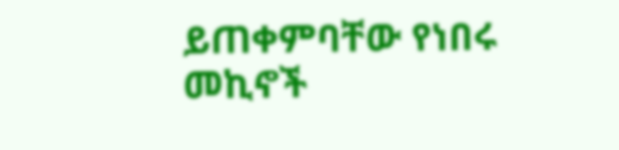ይጠቀምባቸው የነበሩ መኪኖች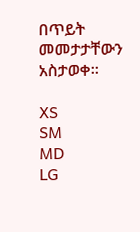በጥይት መመታታቸውን አስታወቀ።

XS
SM
MD
LG